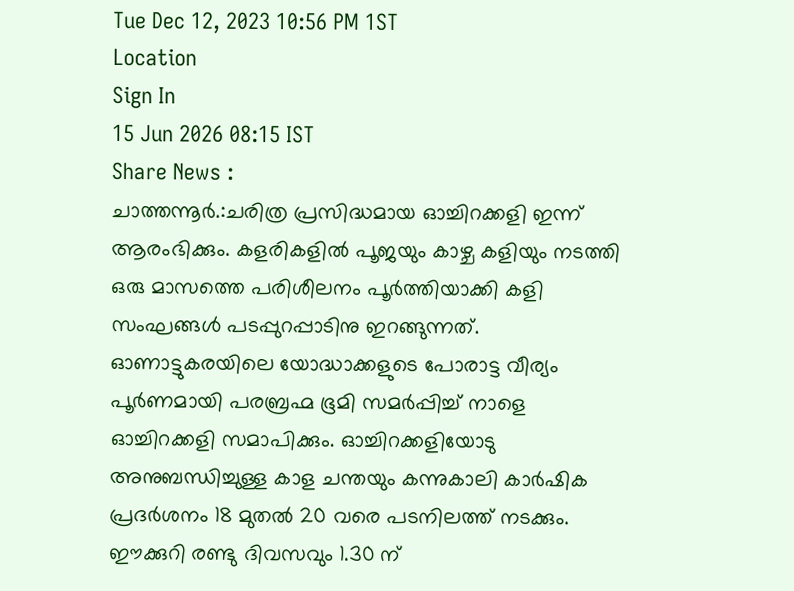Tue Dec 12, 2023 10:56 PM 1ST
Location
Sign In
15 Jun 2026 08:15 IST
Share News :
ചാത്തന്നൂർ.:ചരിത്ര പ്രസിദ്ധമായ ഓച്ചിറക്കളി ഇന്ന് ആരംഭിക്കും. കളരികളിൽ പൂജയും കാഴ്ച കളിയും നടത്തി ഒരു മാസത്തെ പരിശീലനം പൂർത്തിയാക്കി കളി സംഘങ്ങൾ പടപ്പുറപ്പാടിനു ഇറങ്ങുന്നത്. ഓണാട്ടുകരയിലെ യോദ്ധാക്കളുടെ പോരാട്ട വീര്യം പൂർണമായി പരബ്രഹ്മ ഭൂമി സമർപ്പിച്ച് നാളെ ഓച്ചിറക്കളി സമാപിക്കും. ഓച്ചിറക്കളിയോടു അനുബന്ധിച്ചുള്ള കാള ചന്തയും കന്നുകാലി കാർഷിക പ്രദർശനം 18 മുതൽ 20 വരെ പടനിലത്ത് നടക്കും. ഈക്കുറി രണ്ടു ദിവസവും 1.30 ന്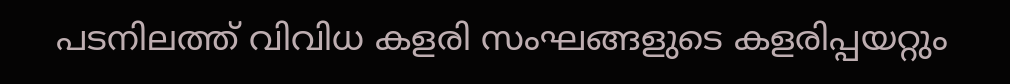പടനിലത്ത് വിവിധ കളരി സംഘങ്ങളുടെ കളരിപ്പയറ്റും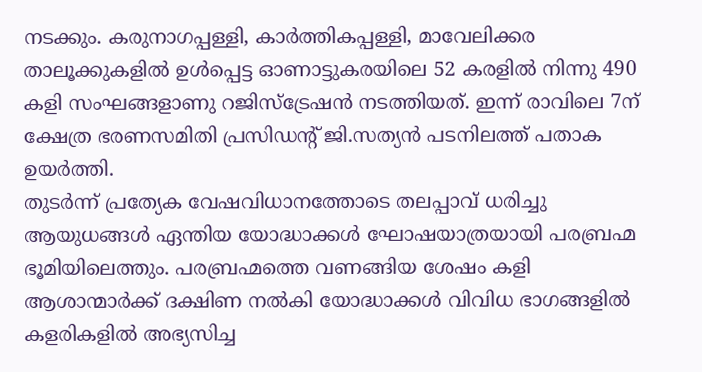നടക്കും. കരുനാഗപ്പള്ളി, കാർത്തികപ്പള്ളി, മാവേലിക്കര താലൂക്കുകളിൽ ഉൾപ്പെട്ട ഓണാട്ടുകരയിലെ 52 കരളിൽ നിന്നു 490 കളി സംഘങ്ങളാണു റജിസ്ട്രേഷൻ നടത്തിയത്. ഇന്ന് രാവിലെ 7ന് ക്ഷേത്ര ഭരണസമിതി പ്രസിഡന്റ് ജി.സത്യൻ പടനിലത്ത് പതാക ഉയർത്തി.
തുടർന്ന് പ്രത്യേക വേഷവിധാനത്തോടെ തലപ്പാവ് ധരിച്ചു ആയുധങ്ങൾ ഏന്തിയ യോദ്ധാക്കൾ ഘോഷയാത്രയായി പരബ്രഹ്മ ഭൂമിയിലെത്തും. പരബ്രഹ്മത്തെ വണങ്ങിയ ശേഷം കളി ആശാന്മാർക്ക് ദക്ഷിണ നൽകി യോദ്ധാക്കൾ വിവിധ ഭാഗങ്ങളിൽ കളരികളിൽ അഭ്യസിച്ച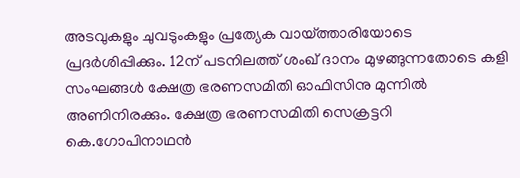അടവുകളും ചുവടുംകളും പ്രത്യേക വായ്ത്താരിയോടെ പ്രദർശിപ്പിക്കും. 12ന് പടനിലത്ത് ശംഖ് ദാനം മുഴങ്ങുന്നതോടെ കളി സംഘങ്ങൾ ക്ഷേത്ര ഭരണസമിതി ഓഫിസിനു മുന്നിൽ അണിനിരക്കും. ക്ഷേത്ര ഭരണസമിതി സെക്രട്ടറി കെ.ഗോപിനാഥൻ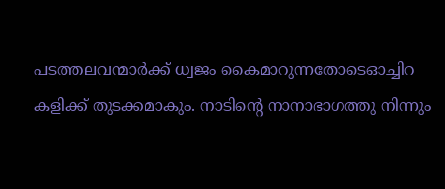പടത്തലവന്മാർക്ക് ധ്വജം കൈമാറുന്നതോടെഓച്ചിറ കളിക്ക് തുടക്കമാകും. നാടിന്റെ നാനാഭാഗത്തു നിന്നും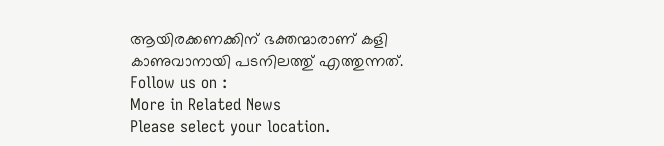ആയിരക്കണക്കിന് ഭക്തന്മാരാണ് കളി കാണുവാനായി പടനിലത്തു് എത്തുന്നത്.
Follow us on :
More in Related News
Please select your location.